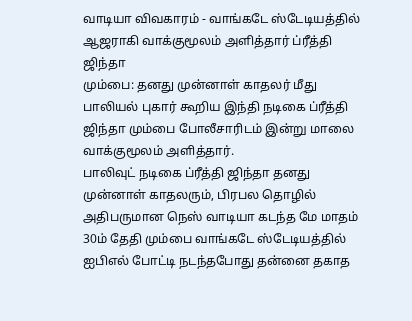வாடியா விவகாரம் - வாங்கடே ஸ்டேடியத்தில் ஆஜராகி வாக்குமூலம் அளித்தார் ப்ரீத்தி ஜிந்தா
மும்பை: தனது முன்னாள் காதலர் மீது பாலியல் புகார் கூறிய இந்தி நடிகை ப்ரீத்தி ஜிந்தா மும்பை போலீசாரிடம் இன்று மாலை வாக்குமூலம் அளித்தார்.
பாலிவுட் நடிகை ப்ரீத்தி ஜிந்தா தனது முன்னாள் காதலரும், பிரபல தொழில் அதிபருமான நெஸ் வாடியா கடந்த மே மாதம் 30ம் தேதி மும்பை வாங்கடே ஸ்டேடியத்தில் ஐபிஎல் போட்டி நடந்தபோது தன்னை தகாத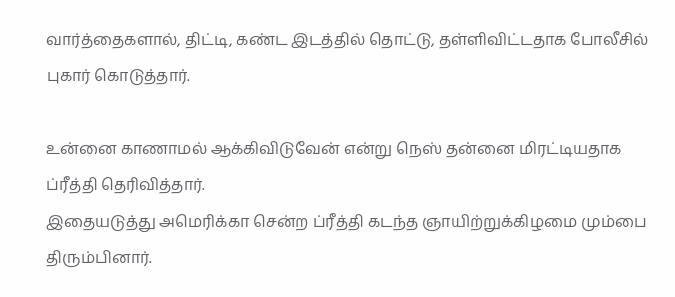வார்த்தைகளால், திட்டி, கண்ட இடத்தில் தொட்டு, தள்ளிவிட்டதாக போலீசில் புகார் கொடுத்தார்.

உன்னை காணாமல் ஆக்கிவிடுவேன் என்று நெஸ் தன்னை மிரட்டியதாக ப்ரீத்தி தெரிவித்தார்.
இதையடுத்து அமெரிக்கா சென்ற ப்ரீத்தி கடந்த ஞாயிற்றுக்கிழமை மும்பை திரும்பினார்.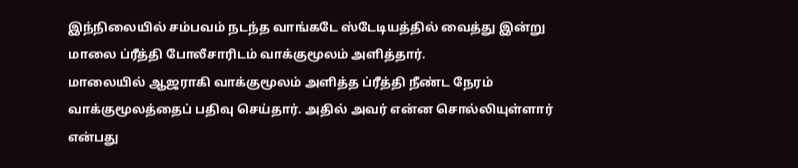இந்நிலையில் சம்பவம் நடந்த வாங்கடே ஸ்டேடியத்தில் வைத்து இன்று மாலை ப்ரீத்தி போலீசாரிடம் வாக்குமூலம் அளித்தார்.
மாலையில் ஆஜராகி வாக்குமூலம் அளித்த ப்ரீத்தி நீண்ட நேரம் வாக்குமூலத்தைப் பதிவு செய்தார். அதில் அவர் என்ன சொல்லியுள்ளார் என்பது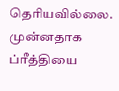தெரியவில்லை.
முன்னதாக ப்ரீத்தியை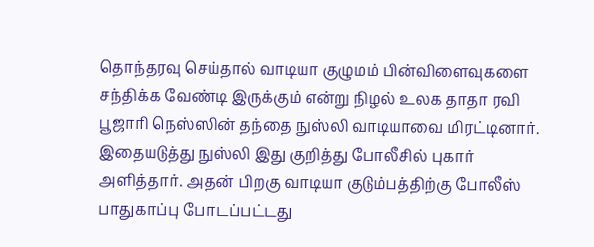தொந்தரவு செய்தால் வாடியா குழுமம் பின்விளைவுகளை சந்திக்க வேண்டி இருக்கும் என்று நிழல் உலக தாதா ரவி பூஜாரி நெஸ்ஸின் தந்தை நுஸ்லி வாடியாவை மிரட்டினார். இதையடுத்து நுஸ்லி இது குறித்து போலீசில் புகார் அளித்தார். அதன் பிறகு வாடியா குடும்பத்திற்கு போலீஸ் பாதுகாப்பு போடப்பட்டது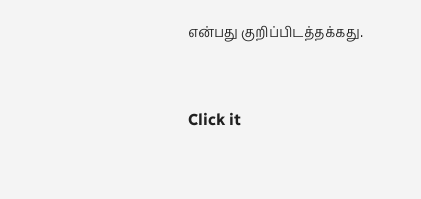என்பது குறிப்பிடத்தக்கது.


Click it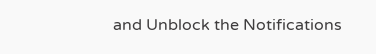and Unblock the Notifications